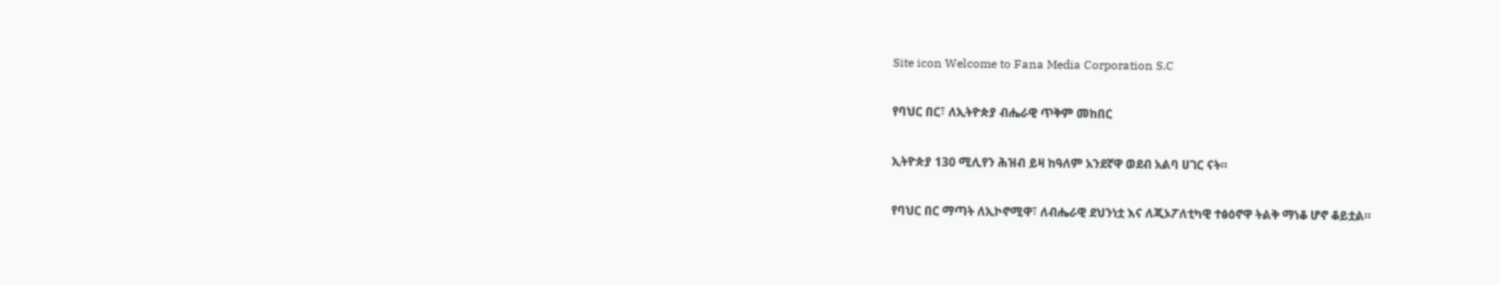Site icon Welcome to Fana Media Corporation S.C

የባህር በር፣ ለኢትዮጵያ ብሔራዊ ጥቅም መከበር

ኢትዮጵያ 130 ሚሊየን ሕዝብ ይዛ ከዓለም አንደኛዋ ወደብ አልባ ሀገር ናት።

የባህር በር ማጣት ለኢኮኖሚዋ፣ ለብሔራዊ ደህንነቷ እና ለጂኦፖለቲካዊ ተፅዕኖዋ ትልቅ ማነቆ ሆኖ ቆይቷል።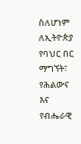ስለሆነም ለኢትዮጵያ የባህር በር ማግኘት፣ የሕልውና እና የብሔራዊ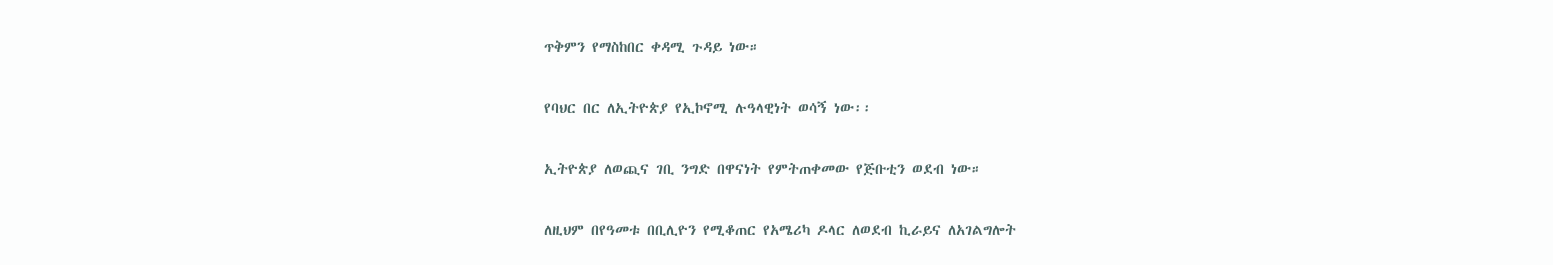ጥቅምን የማስከበር ቀዳሚ ጉዳይ ነው።

የባህር በር ለኢትዮጵያ የኢኮኖሚ ሉዓላዊነት ወሳኝ ነው፡፡

ኢትዮጵያ ለወጪና ገቢ ንግድ በዋናነት የምትጠቀመው የጅቡቲን ወደብ ነው።

ለዚህም በየዓመቱ በቢሊዮን የሚቆጠር የአሜሪካ ዶላር ለወደብ ኪራይና ለአገልግሎት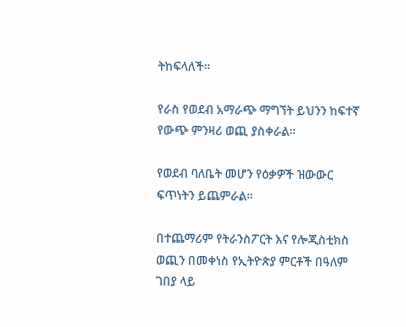ትከፍላለች።

የራስ የወደብ አማራጭ ማግኘት ይህንን ከፍተኛ የውጭ ምንዛሪ ወጪ ያስቀራል።

የወደብ ባለቤት መሆን የዕቃዎች ዝውውር ፍጥነትን ይጨምራል።

በተጨማሪም የትራንስፖርት እና የሎጂስቲክስ ወጪን በመቀነስ የኢትዮጵያ ምርቶች በዓለም ገበያ ላይ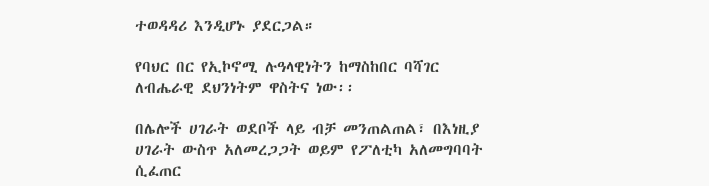ተወዳዳሪ እንዲሆኑ ያደርጋል።

የባህር በር የኢኮኖሚ ሉዓላዊነትን ከማስከበር ባሻገር ለብሔራዊ ደህንነትም ዋስትና ነው፡፡

በሌሎች ሀገራት ወደቦች ላይ ብቻ መንጠልጠል፣ በእነዚያ ሀገራት ውስጥ አለመረጋጋት ወይም የፖለቲካ አለመግባባት ሲፈጠር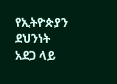የኢትዮጵያን ደህንነት አደጋ ላይ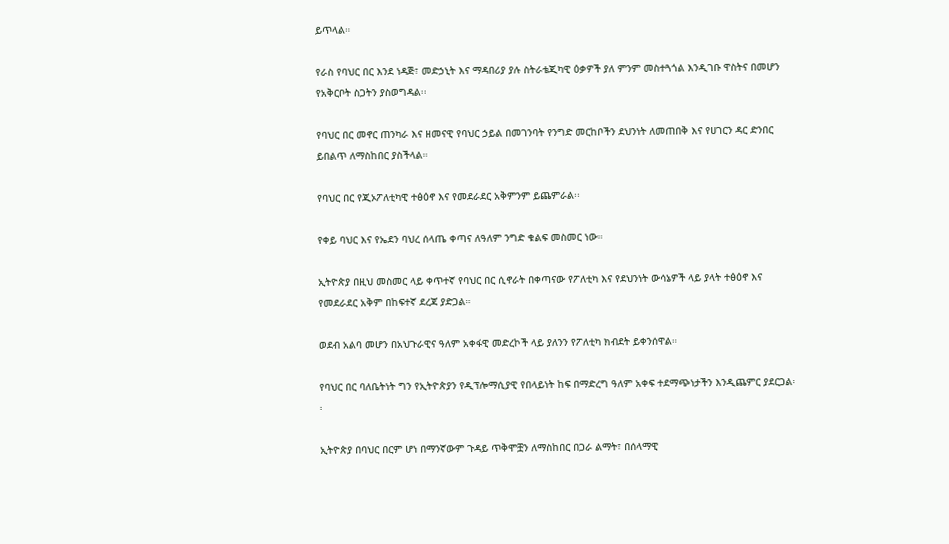ይጥላል።

የራስ የባህር በር እንደ ነዳጅ፣ መድኃኒት እና ማዳበሪያ ያሉ ስትራቴጂካዊ ዕቃዎች ያለ ምንም መስተጓጎል እንዲገቡ ዋስትና በመሆን የአቅርቦት ስጋትን ያስወግዳል፡፡

የባህር በር መኖር ጠንካራ እና ዘመናዊ የባህር ኃይል በመገንባት የንግድ መርከቦችን ደህንነት ለመጠበቅ እና የሀገርን ዳር ድንበር ይበልጥ ለማስከበር ያስችላል።

የባህር በር የጂኦፖለቲካዊ ተፅዕኖ እና የመደራደር አቅምንም ይጨምራል፡፡

የቀይ ባህር እና የኤደን ባህረ ሰላጤ ቀጣና ለዓለም ንግድ ቁልፍ መስመር ነው።

ኢትዮጵያ በዚህ መስመር ላይ ቀጥተኛ የባህር በር ሲኖራት በቀጣናው የፖለቲካ እና የደህንነት ውሳኔዎች ላይ ያላት ተፅዕኖ እና የመደራደር አቅም በከፍተኛ ደረጃ ያድጋል።

ወደብ አልባ መሆን በአህጉራዊና ዓለም አቀፋዊ መድረኮች ላይ ያለንን የፖለቲካ ክብደት ይቀንሰዋል።

የባህር በር ባለቤትነት ግን የኢትዮጵያን የዲፕሎማሲያዊ የበላይነት ከፍ በማድረግ ዓለም አቀፍ ተደማጭነታችን እንዲጨምር ያደርጋል፡፡

ኢትዮጵያ በባህር በርም ሆነ በማንኛውም ጉዳይ ጥቅሞቿን ለማስከበር በጋራ ልማት፣ በሰላማዊ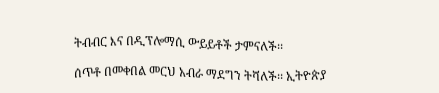ትብብር እና በዲፕሎማሲ ውይይቶች ታምናለች፡፡

ሰጥቶ በመቀበል መርህ አብራ ማደግን ትሻለች፡፡ ኢትዮጵያ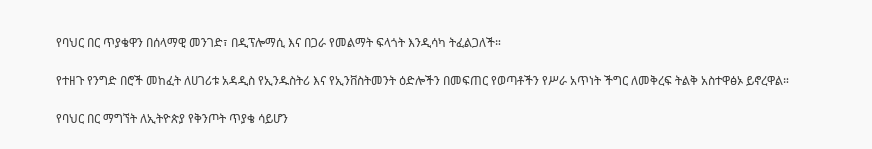የባህር በር ጥያቄዋን በሰላማዊ መንገድ፣ በዲፕሎማሲ እና በጋራ የመልማት ፍላጎት እንዲሳካ ትፈልጋለች።

የተዘጉ የንግድ በሮች መከፈት ለሀገሪቱ አዳዲስ የኢንዱስትሪ እና የኢንቨስትመንት ዕድሎችን በመፍጠር የወጣቶችን የሥራ አጥነት ችግር ለመቅረፍ ትልቅ አስተዋፅኦ ይኖረዋል።

የባህር በር ማግኘት ለኢትዮጵያ የቅንጦት ጥያቄ ሳይሆን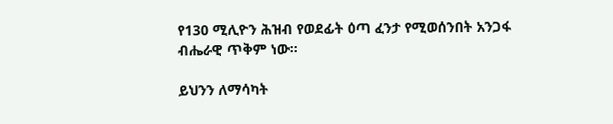የ130 ሚሊዮን ሕዝብ የወደፊት ዕጣ ፈንታ የሚወሰንበት አንጋፋ ብሔራዊ ጥቅም ነው።

ይህንን ለማሳካት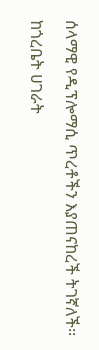ሰላማዊ የዲፕሎማሲ ጥረቶችን እያጠናከረች ትገኛለች፡፡

ከጎረቤት ሀገራት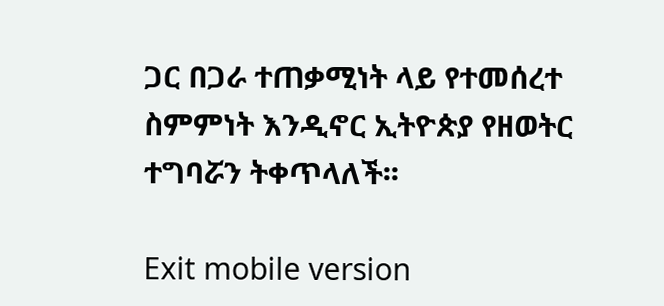ጋር በጋራ ተጠቃሚነት ላይ የተመሰረተ ስምምነት እንዲኖር ኢትዮጵያ የዘወትር ተግባሯን ትቀጥላለች፡፡

Exit mobile version